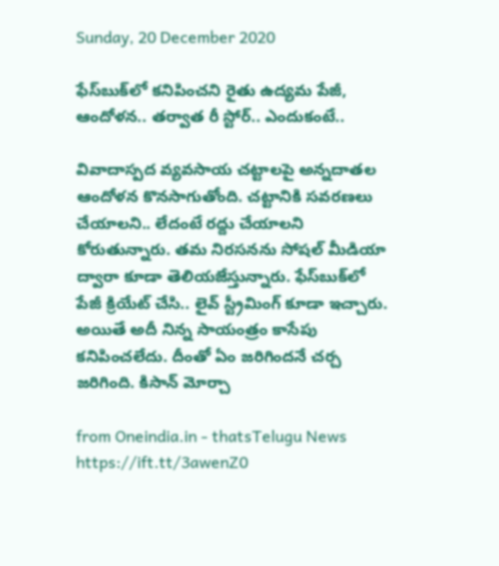Sunday, 20 December 2020

ఫేస్‌బుక్‌‌లో కనిపించని రైతు ఉద్యమ పేజీ, ఆందోళన.. తర్వాత రీ స్టోర్.. ఎందుకంటే..

వివాదాస్పద వ్యవసాయ చట్టాలపై అన్నదాతల ఆందోళన కొనసాగుతోంది. చట్టానికి సవరణలు చేయాలని.. లేదంటే రద్దు చేయాలని కోరుతున్నారు. తమ నిరసనను సోషల్ మీడియా ద్వారా కూడా తెలియజేస్తున్నారు. ఫేస్‌బుక్‌లో పేజీ క్రియేట్ చేసి.. లైవ్ స్ట్రీమింగ్ కూడా ఇచ్చారు. అయితే అదీ నిన్న సాయంత్రం కాసేపు కనిపించలేదు. దీంతో ఏం జరిగిందనే చర్చ జరిగింది. కిసాన్ మోర్చా

from Oneindia.in - thatsTelugu News https://ift.tt/3awenZ0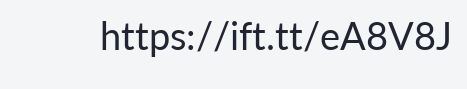https://ift.tt/eA8V8J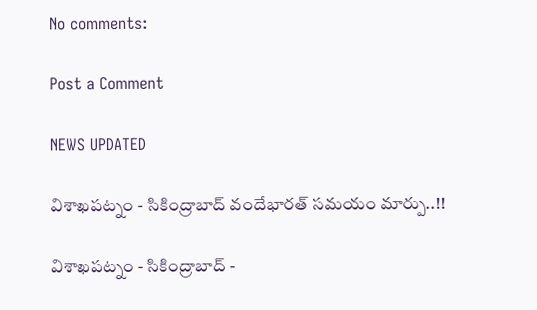No comments:

Post a Comment

NEWS UPDATED

విశాఖపట్నం - సికింద్రాబాద్ వందేభారత్ సమయం మార్పు..!!

విశాఖపట్నం - సికింద్రాబాద్ -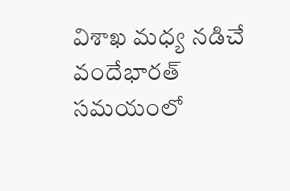విశాఖ మధ్య నడిచే వందేభారత్ సమయంలో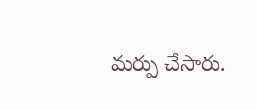మర్పు చేసారు.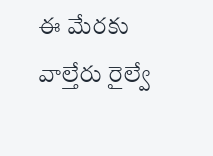ఈ మేరకు వాల్తేరు రైల్వే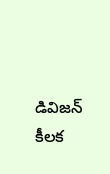డివిజన్ కీలక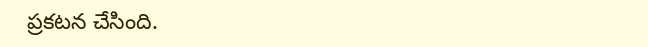ప్రకటన చేసింది.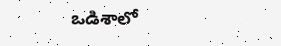ఒడిశాలో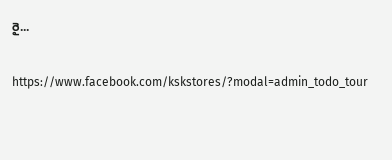రై...

https://www.facebook.com/kskstores/?modal=admin_todo_tour